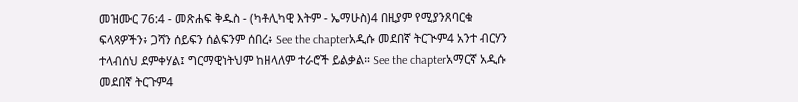መዝሙር 76:4 - መጽሐፍ ቅዱስ - (ካቶሊካዊ እትም - ኤማሁስ)4 በዚያም የሚያንጸባርቁ ፍላጻዎችን፥ ጋሻን ሰይፍን ሰልፍንም ሰበረ፥ See the chapterአዲሱ መደበኛ ትርጒም4 አንተ ብርሃን ተላብሰህ ደምቀሃል፤ ግርማዊነትህም ከዘላለም ተራሮች ይልቃል። See the chapterአማርኛ አዲሱ መደበኛ ትርጉም4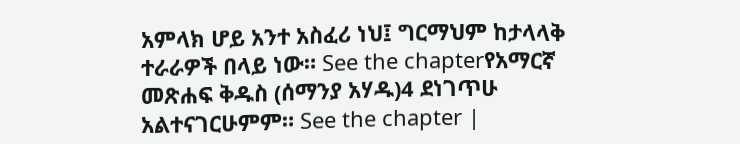አምላክ ሆይ አንተ አስፈሪ ነህ፤ ግርማህም ከታላላቅ ተራራዎች በላይ ነው። See the chapterየአማርኛ መጽሐፍ ቅዱስ (ሰማንያ አሃዱ)4 ደነገጥሁ አልተናገርሁምም። See the chapter |